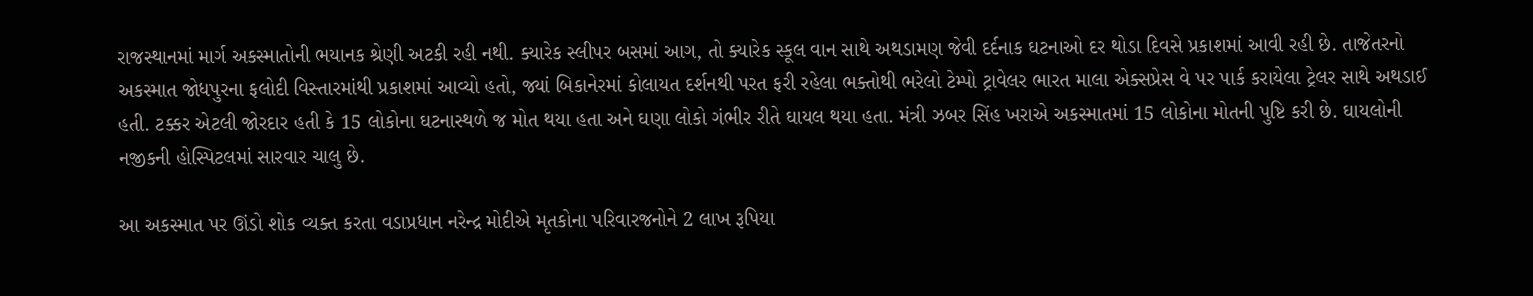રાજસ્થાનમાં માર્ગ અકસ્માતોની ભયાનક શ્રેણી અટકી રહી નથી. ક્યારેક સ્લીપર બસમાં આગ, તો ક્યારેક સ્કૂલ વાન સાથે અથડામણ જેવી દર્દનાક ઘટનાઓ દર થોડા દિવસે પ્રકાશમાં આવી રહી છે. તાજેતરનો અકસ્માત જોધપુરના ફલોદી વિસ્તારમાંથી પ્રકાશમાં આવ્યો હતો, જ્યાં બિકાનેરમાં કોલાયત દર્શનથી પરત ફરી રહેલા ભક્તોથી ભરેલો ટેમ્પો ટ્રાવેલર ભારત માલા એક્સપ્રેસ વે પર પાર્ક કરાયેલા ટ્રેલર સાથે અથડાઈ હતી. ટક્કર એટલી જોરદાર હતી કે 15 લોકોના ઘટનાસ્થળે જ મોત થયા હતા અને ઘણા લોકો ગંભીર રીતે ઘાયલ થયા હતા. મંત્રી ઝબર સિંહ ખરાએ અકસ્માતમાં 15 લોકોના મોતની પુષ્ટિ કરી છે. ઘાયલોની નજીકની હોસ્પિટલમાં સારવાર ચાલુ છે.

આ અકસ્માત પર ઊંડો શોક વ્યક્ત કરતા વડાપ્રધાન નરેન્દ્ર મોદીએ મૃતકોના પરિવારજનોને 2 લાખ રૂપિયા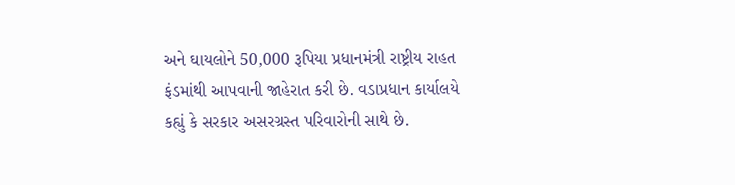અને ઘાયલોને 50,000 રૂપિયા પ્રધાનમંત્રી રાષ્ટ્રીય રાહત ફંડમાંથી આપવાની જાહેરાત કરી છે. વડાપ્રધાન કાર્યાલયે કહ્યું કે સરકાર અસરગ્રસ્ત પરિવારોની સાથે છે.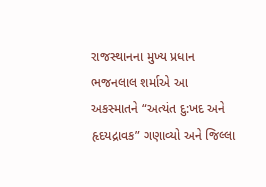રાજસ્થાનના મુખ્ય પ્રધાન ભજનલાલ શર્માએ આ અકસ્માતને “અત્યંત દુ:ખદ અને હૃદયદ્રાવક” ગણાવ્યો અને જિલ્લા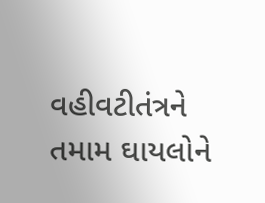વહીવટીતંત્રને તમામ ઘાયલોને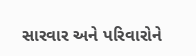સારવાર અને પરિવારોને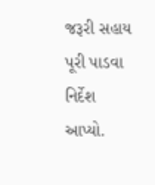જરૂરી સહાય પૂરી પાડવા નિર્દેશ આપ્યો.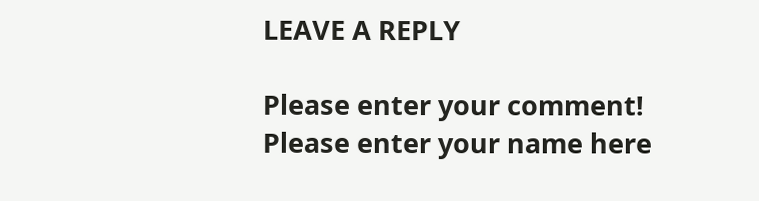LEAVE A REPLY

Please enter your comment!
Please enter your name here